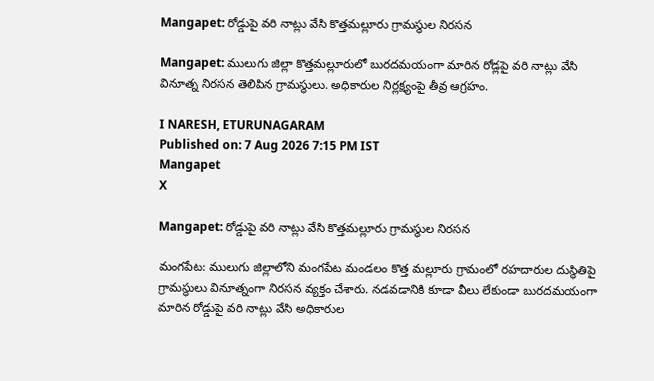Mangapet: రోడ్డుపై వరి నాట్లు వేసి కొత్తమల్లూరు గ్రామస్థుల నిరసన

Mangapet: ములుగు జిల్లా కొత్తమల్లూరులో బురదమయంగా మారిన రోడ్లపై వరి నాట్లు వేసి వినూత్న నిరసన తెలిపిన గ్రామస్థులు. అధికారుల నిర్లక్ష్యంపై తీవ్ర ఆగ్రహం.

I NARESH, ETURUNAGARAM
Published on: 7 Aug 2026 7:15 PM IST
Mangapet
X

Mangapet: రోడ్డుపై వరి నాట్లు వేసి కొత్తమల్లూరు గ్రామస్థుల నిరసన

మంగపేట: ములుగు జిల్లాలోని మంగపేట మండలం కొత్త మల్లూరు గ్రామంలో రహదారుల దుస్థితిపై గ్రామస్థులు వినూత్నంగా నిరసన వ్యక్తం చేశారు. నడవడానికి కూడా వీలు లేకుండా బురదమయంగా మారిన రోడ్డుపై వరి నాట్లు వేసి అధికారుల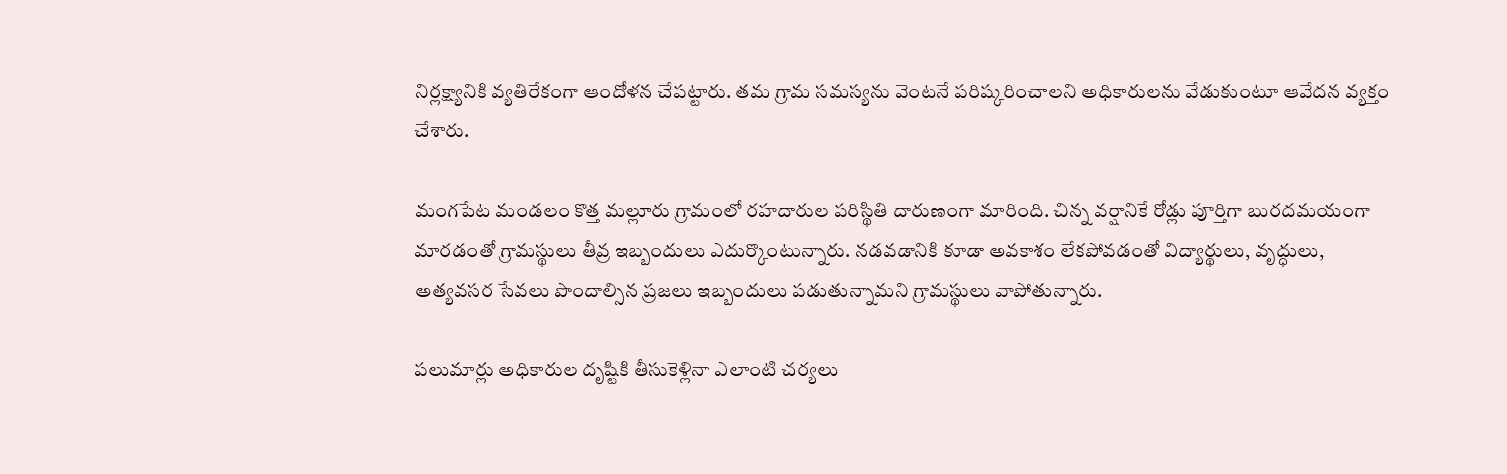నిర్లక్ష్యానికి వ్యతిరేకంగా ఆందోళన చేపట్టారు. తమ గ్రామ సమస్యను వెంటనే పరిష్కరించాలని అధికారులను వేడుకుంటూ ఆవేదన వ్యక్తం చేశారు.

మంగపేట మండలం కొత్త మల్లూరు గ్రామంలో రహదారుల పరిస్థితి దారుణంగా మారింది. చిన్న వర్షానికే రోడ్లు పూర్తిగా బురదమయంగా మారడంతో గ్రామస్థులు తీవ్ర ఇబ్బందులు ఎదుర్కొంటున్నారు. నడవడానికి కూడా అవకాశం లేకపోవడంతో విద్యార్థులు, వృద్ధులు, అత్యవసర సేవలు పొందాల్సిన ప్రజలు ఇబ్బందులు పడుతున్నామని గ్రామస్థులు వాపోతున్నారు.

పలుమార్లు అధికారుల దృష్టికి తీసుకెళ్లినా ఎలాంటి చర్యలు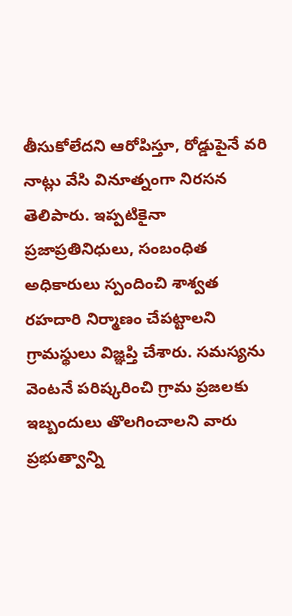తీసుకోలేదని ఆరోపిస్తూ, రోడ్డుపైనే వరి నాట్లు వేసి వినూత్నంగా నిరసన తెలిపారు. ఇప్పటికైనా ప్రజాప్రతినిధులు, సంబంధిత అధికారులు స్పందించి శాశ్వత రహదారి నిర్మాణం చేపట్టాలని గ్రామస్థులు విజ్ఞప్తి చేశారు. సమస్యను వెంటనే పరిష్కరించి గ్రామ ప్రజలకు ఇబ్బందులు తొలగించాలని వారు ప్రభుత్వాన్ని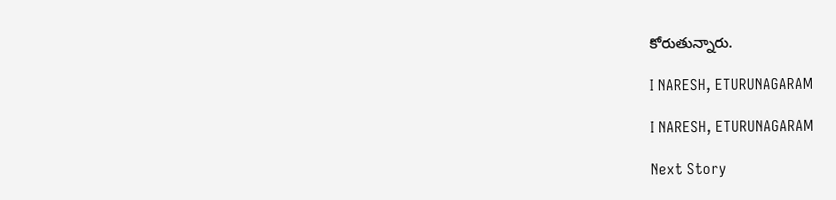కోరుతున్నారు.

I NARESH, ETURUNAGARAM

I NARESH, ETURUNAGARAM

Next Story